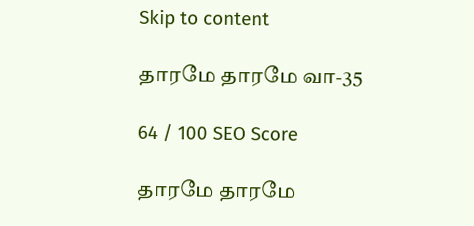Skip to content

தாரமே தாரமே வா-35

64 / 100 SEO Score

தாரமே தாரமே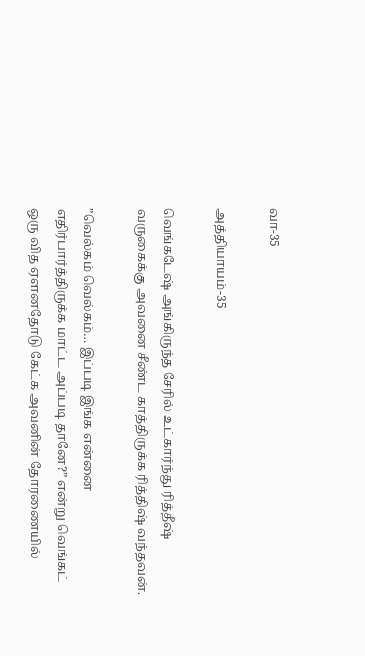வா-35

அத்தியாயம்-35

வெங்கடேஷ் அங்கிருந்த சேரில் உட்கார்ந்து ரித்தீஷ் வருகைக்கு அவனை சீண்ட காத்திருக்க ரித்திஷ் வந்தவன்.

”வெல்கம் வெல்கம்… இப்படி இங்க என்னை எதிர்பார்த்திருக்க மாட்ட அப்படி தானே?” என்று வெங்கட் ஒரு வித ஏளனதோடு கேட்க அவனின் தோரணையில்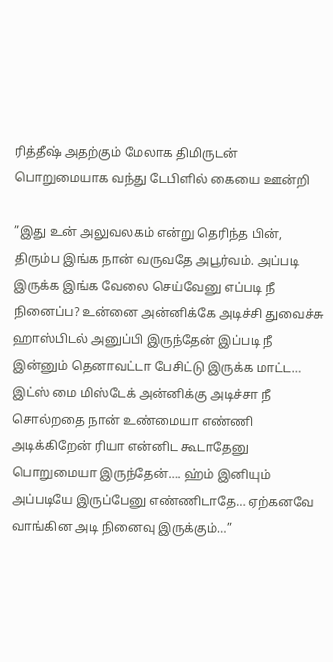ரித்தீஷ் அதற்கும் மேலாக திமிருடன் பொறுமையாக வந்து டேபிளில் கையை ஊன்றி

”இது உன் அலுவலகம் என்று தெரிந்த பின், திரும்ப இங்க நான் வருவதே அபூர்வம். அப்படி இருக்க இங்க வேலை செய்வேனு எப்படி நீ நினைப்ப? உன்னை அன்னிக்கே அடிச்சி துவைச்சு ஹாஸ்பிடல் அனுப்பி இருந்தேன் இப்படி நீ இன்னும் தெனாவட்டா பேசிட்டு இருக்க மாட்ட… இட்ஸ் மை மிஸ்டேக் அன்னிக்கு அடிச்சா நீ சொல்றதை நான் உண்மையா எண்ணி அடிக்கிறேன் ரியா என்னிட கூடாதேனு பொறுமையா இருந்தேன்…. ஹ்ம் இனியும் அப்படியே இருப்பேனு எண்ணிடாதே… ஏற்கனவே வாங்கின அடி நினைவு இருக்கும்…”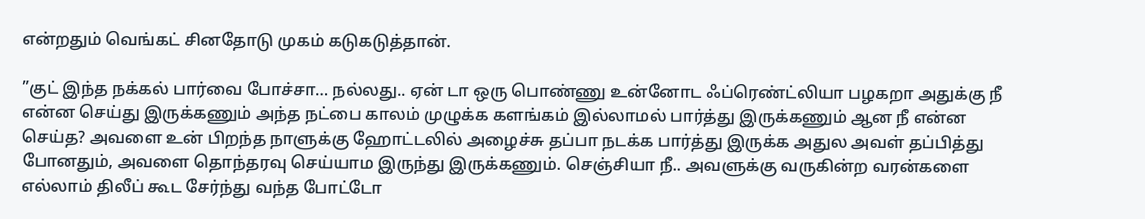என்றதும் வெங்கட் சினதோடு முகம் கடுகடுத்தான்.

”குட் இந்த நக்கல் பார்வை போச்சா… நல்லது.. ஏன் டா ஒரு பொண்ணு உன்னோட ஃப்ரெண்ட்லியா பழகறா அதுக்கு நீ என்ன செய்து இருக்கணும் அந்த நட்பை காலம் முழுக்க களங்கம் இல்லாமல் பார்த்து இருக்கணும் ஆன நீ என்ன செய்த? அவளை உன் பிறந்த நாளுக்கு ஹோட்டலில் அழைச்சு தப்பா நடக்க பார்த்து இருக்க அதுல அவள் தப்பித்து போனதும், அவளை தொந்தரவு செய்யாம இருந்து இருக்கணும். செஞ்சியா நீ.. அவளுக்கு வருகின்ற வரன்களை எல்லாம் திலீப் கூட சேர்ந்து வந்த போட்டோ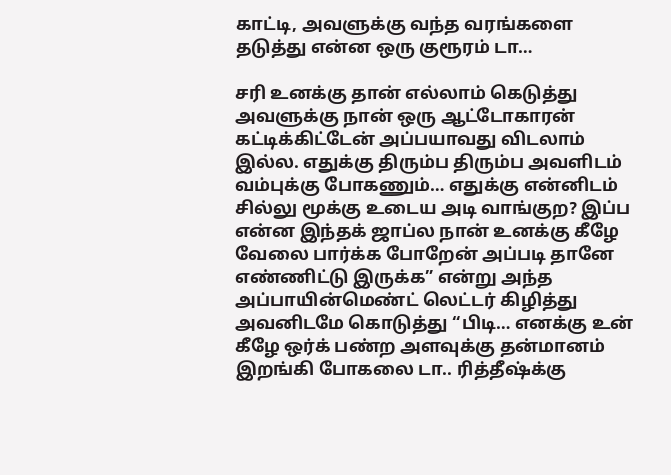காட்டி, அவளுக்கு வந்த வரங்களை தடுத்து என்ன ஒரு குரூரம் டா…

சரி உனக்கு தான் எல்லாம் கெடுத்து அவளுக்கு நான் ஒரு ஆட்டோகாரன் கட்டிக்கிட்டேன் அப்பயாவது விடலாம் இல்ல. எதுக்கு திரும்ப திரும்ப அவளிடம் வம்புக்கு போகணும்… எதுக்கு என்னிடம் சில்லு மூக்கு உடைய அடி வாங்குற? இப்ப என்ன இந்தக் ஜாப்ல நான் உனக்கு கீழே வேலை பார்க்க போறேன் அப்படி தானே எண்ணிட்டு இருக்க” என்று அந்த அப்பாயின்மெண்ட் லெட்டர் கிழித்து அவனிடமே கொடுத்து “பிடி… எனக்கு உன் கீழே ஒர்க் பண்ற அளவுக்கு தன்மானம் இறங்கி போகலை டா.. ரித்தீஷ்க்கு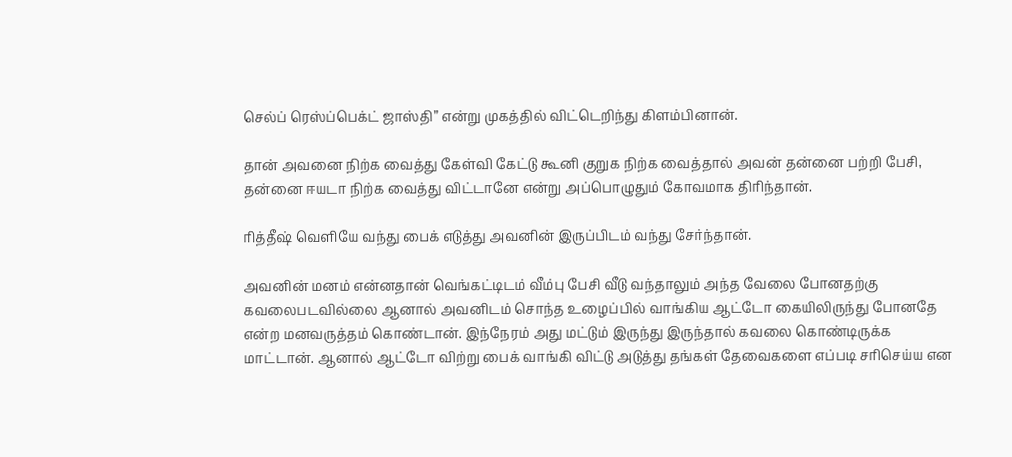செல்ப் ரெஸ்ப்பெக்ட் ஜாஸ்தி” என்று முகத்தில் விட்டெறிந்து கிளம்பினான்.

தான் அவனை நிற்க வைத்து கேள்வி கேட்டு கூனி குறுக நிற்க வைத்தால் அவன் தன்னை பற்றி பேசி, தன்னை ஈயடா நிற்க வைத்து விட்டானே என்று அப்பொழுதும் கோவமாக திரிந்தான்.

ரித்தீஷ் வெளியே வந்து பைக் எடுத்து அவனின் இருப்பிடம் வந்து சேர்ந்தான்.

அவனின் மனம் என்னதான் வெங்கட்டிடம் வீம்பு பேசி வீடு வந்தாலும் அந்த வேலை போனதற்கு கவலைபடவில்லை ஆனால் அவனிடம் சொந்த உழைப்பில் வாங்கிய ஆட்டோ கையிலிருந்து போனதே என்ற மனவருத்தம் கொண்டான். இந்நேரம் அது மட்டும் இருந்து இருந்தால் கவலை கொண்டிருக்க மாட்டான். ஆனால் ஆட்டோ விற்று பைக் வாங்கி விட்டு அடுத்து தங்கள் தேவைகளை எப்படி சரிசெய்ய என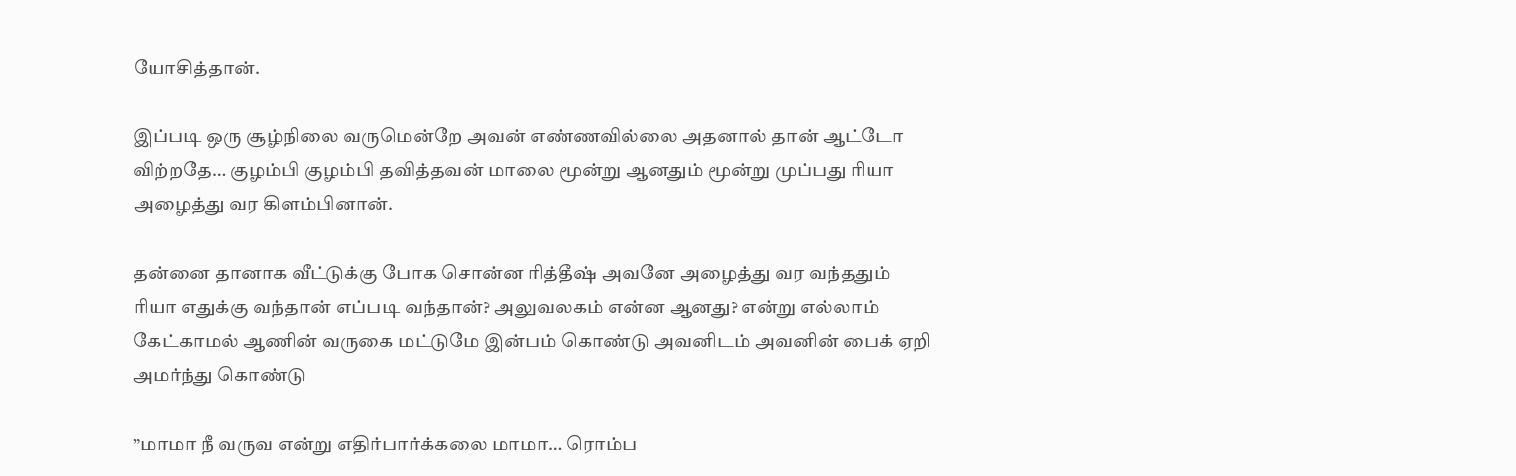யோசித்தான்.

இப்படி ஒரு சூழ்நிலை வருமென்றே அவன் எண்ணவில்லை அதனால் தான் ஆட்டோ விற்றதே… குழம்பி குழம்பி தவித்தவன் மாலை மூன்று ஆனதும் மூன்று முப்பது ரியா அழைத்து வர கிளம்பினான்.

தன்னை தானாக வீட்டுக்கு போக சொன்ன ரித்தீஷ் அவனே அழைத்து வர வந்ததும் ரியா எதுக்கு வந்தான் எப்படி வந்தான்? அலுவலகம் என்ன ஆனது? என்று எல்லாம் கேட்காமல் ஆணின் வருகை மட்டுமே இன்பம் கொண்டு அவனிடம் அவனின் பைக் ஏறி அமர்ந்து கொண்டு

”மாமா நீ வருவ என்று எதிர்பார்க்கலை மாமா… ரொம்ப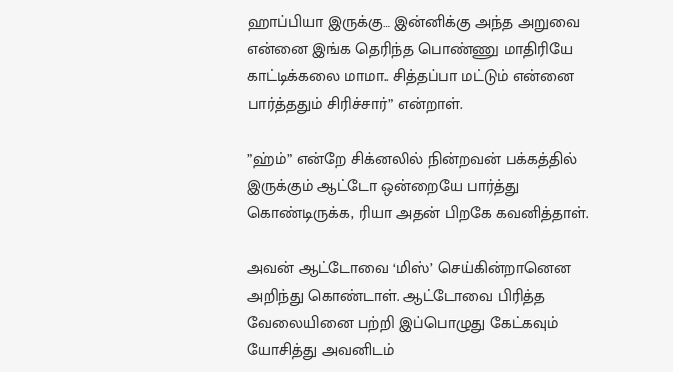ஹாப்பியா இருக்கு… இன்னிக்கு அந்த அறுவை என்னை இங்க தெரிந்த பொண்ணு மாதிரியே காட்டிக்கலை மாமா.. சித்தப்பா மட்டும் என்னை பார்த்ததும் சிரிச்சார்” என்றாள்.

”ஹ்ம்” என்றே சிக்னலில் நின்றவன் பக்கத்தில் இருக்கும் ஆட்டோ ஒன்றையே பார்த்து கொண்டிருக்க, ரியா அதன் பிறகே கவனித்தாள்.

அவன் ஆட்டோவை ‘மிஸ்’ செய்கின்றானென அறிந்து கொண்டாள். ஆட்டோவை பிரித்த வேலையினை பற்றி இப்பொழுது கேட்கவும் யோசித்து அவனிடம்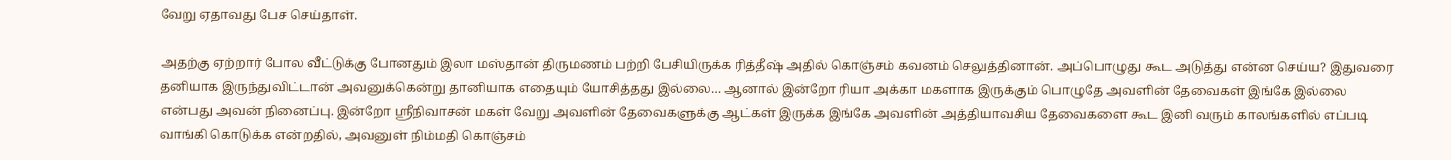வேறு ஏதாவது பேச செய்தாள்.

அதற்கு ஏற்றார் போல வீட்டுக்கு போனதும் இலா மஸ்தான் திருமணம் பற்றி பேசியிருக்க ரித்தீஷ் அதில் கொஞ்சம் கவனம் செலுத்தினான். அப்பொழுது கூட அடுத்து என்ன செய்ய? இதுவரை தனியாக இருந்துவிட்டான் அவனுக்கென்று தானியாக எதையும் யோசித்தது இல்லை… ஆனால் இன்றோ ரியா அக்கா மகளாக இருக்கும் பொழுதே அவளின் தேவைகள் இங்கே இல்லை என்பது அவன் நினைப்பு. இன்றோ ஸ்ரீநிவாசன் மகள் வேறு அவளின் தேவைகளுக்கு ஆட்கள் இருக்க இங்கே அவளின் அத்தியாவசிய தேவைகளை கூட இனி வரும் காலங்களில் எப்படி வாங்கி கொடுக்க என்றதில், அவனுள் நிம்மதி கொஞ்சம்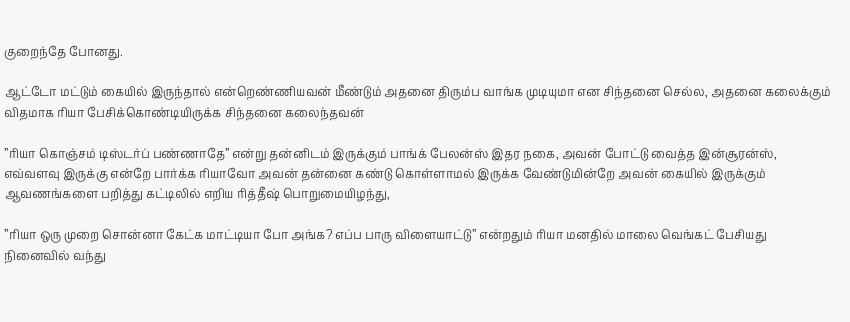குறைந்தே போனது.

ஆட்டோ மட்டும் கையில் இருந்தால் என்றெண்ணியவன் மீண்டும் அதனை திரும்ப வாங்க முடியுமா என சிந்தனை செல்ல, அதனை கலைக்கும் விதமாக ரியா பேசிக்கொண்டியிருக்க சிந்தனை கலைந்தவன்

”ரியா கொஞ்சம் டிஸ்டர்ப் பண்ணாதே” என்று தன்னிடம் இருக்கும் பாங்க் பேலன்ஸ் இதர நகை, அவன் போட்டு வைத்த இன்சூரன்ஸ், எவ்வளவு இருக்கு என்றே பார்க்க ரியாவோ அவன் தன்னை கண்டு கொள்ளாமல் இருக்க வேண்டுமின்றே அவன் கையில் இருக்கும் ஆவணங்களை பறித்து கட்டிலில் எறிய ரித்தீஷ் பொறுமையிழந்து,

”ரியா ஒரு முறை சொன்னா கேட்க மாட்டியா போ அங்க? எப்ப பாரு விளையாட்டு” என்றதும் ரியா மனதில் மாலை வெங்கட் பேசியது நினைவில் வந்து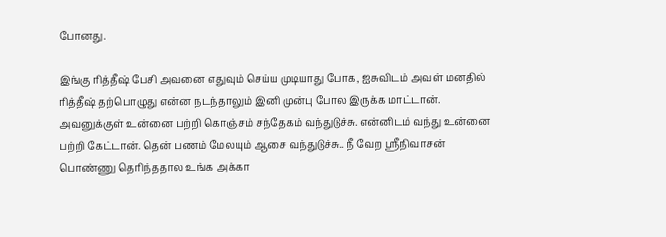போனது.

இங்கு ரித்தீஷ் பேசி அவனை எதுவும் செய்ய முடியாது போக, ஐசுவிடம் அவள் மனதில் ரித்தீஷ் தற்பொழுது என்ன நடந்தாலும் இனி முன்பு போல இருக்க மாட்டான். அவனுக்குள் உன்னை பற்றி கொஞ்சம் சந்தேகம் வந்துடுச்சு. என்னிடம் வந்து உன்னை பற்றி கேட்டான். தென் பணம் மேலயும் ஆசை வந்துடுச்சு.. நீ வேற ஸ்ரீநிவாசன் பொண்ணு தெரிந்ததால உங்க அக்கா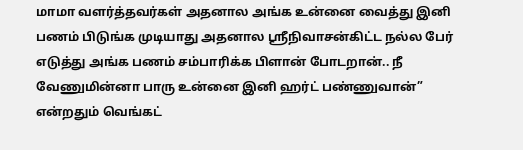மாமா வளர்த்தவர்கள் அதனால அங்க உன்னை வைத்து இனி பணம் பிடுங்க முடியாது அதனால ஸ்ரீநிவாசன்கிட்ட நல்ல பேர் எடுத்து அங்க பணம் சம்பாரிக்க பிளான் போடறான்.. நீ வேணுமின்னா பாரு உன்னை இனி ஹர்ட் பண்ணுவான்” என்றதும் வெங்கட்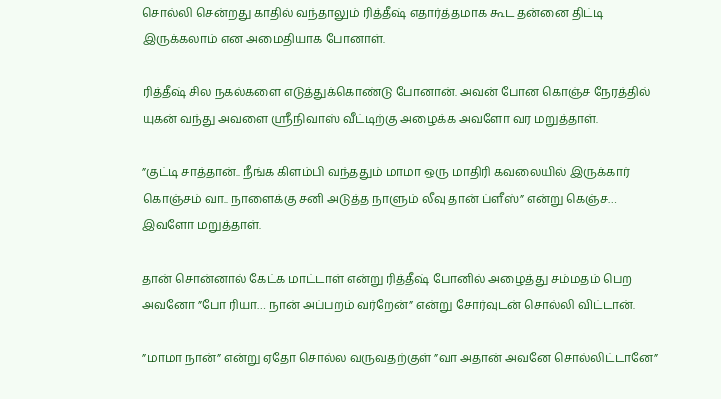சொல்லி சென்றது காதில் வந்தாலும் ரித்தீஷ் எதார்த்தமாக கூட தன்னை திட்டி இருக்கலாம் என அமைதியாக போனாள்.

ரித்தீஷ் சில நகல்களை எடுத்துக்கொண்டு போனான். அவன் போன கொஞ்ச நேரத்தில் யுகன் வந்து அவளை ஸ்ரீநிவாஸ் வீட்டிற்கு அழைக்க அவளோ வர மறுத்தாள்.

”குட்டி சாத்தான்.. நீங்க கிளம்பி வந்ததும் மாமா ஒரு மாதிரி கவலையில் இருக்கார் கொஞ்சம் வா.. நாளைக்கு சனி அடுத்த நாளும் லீவு தான் ப்ளீஸ்” என்று கெஞ்ச… இவளோ மறுத்தாள்.

தான் சொன்னால் கேட்க மாட்டாள் என்று ரித்தீஷ் போனில் அழைத்து சம்மதம் பெற அவனோ ”போ ரியா… நான் அப்பறம் வர்றேன்” என்று சோர்வுடன் சொல்லி விட்டான்.

”மாமா நான்” என்று ஏதோ சொல்ல வருவதற்குள் ”வா அதான் அவனே சொல்லிட்டானே”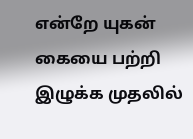என்றே யுகன் கையை பற்றி இழுக்க முதலில்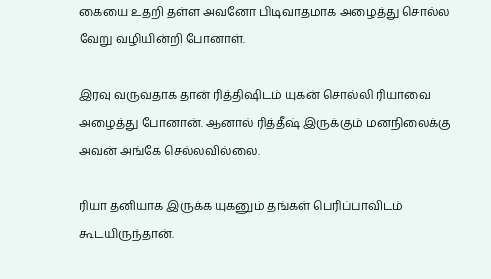கையை உதறி தள்ள அவனோ பிடிவாதமாக அழைத்து சொல்ல வேறு வழியின்றி போனாள்.

இரவு வருவதாக தான் ரித்திஷிடம் யுகன் சொல்லி ரியாவை அழைத்து போனான். ஆனால் ரித்தீஷ் இருக்கும் மனநிலைக்கு அவன் அங்கே செல்லவில்லை.

ரியா தனியாக இருக்க யுகனும் தங்கள் பெரிப்பாவிடம் கூடயிருந்தான்.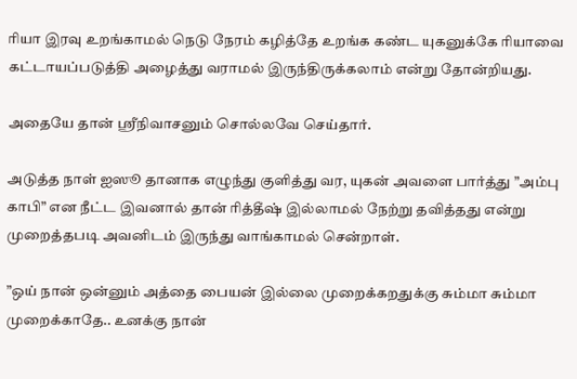ரியா இரவு உறங்காமல் நெடு நேரம் கழித்தே உறங்க கண்ட யுகனுக்கே ரியாவை கட்டாயப்படுத்தி அழைத்து வராமல் இருந்திருக்கலாம் என்று தோன்றியது.

அதையே தான் ஸ்ரீநிவாசனும் சொல்லவே செய்தார்.

அடுத்த நாள் ஐஸூ தானாக எழுந்து குளித்து வர, யுகன் அவளை பார்த்து ”அம்பு காபி” என நீட்ட இவனால் தான் ரித்தீஷ் இல்லாமல் நேற்று தவித்தது என்று முறைத்தபடி அவனிடம் இருந்து வாங்காமல் சென்றாள்.

”ஒய் நான் ஒன்னும் அத்தை பையன் இல்லை முறைக்கறதுக்கு சும்மா சும்மா முறைக்காதே.. உனக்கு நான்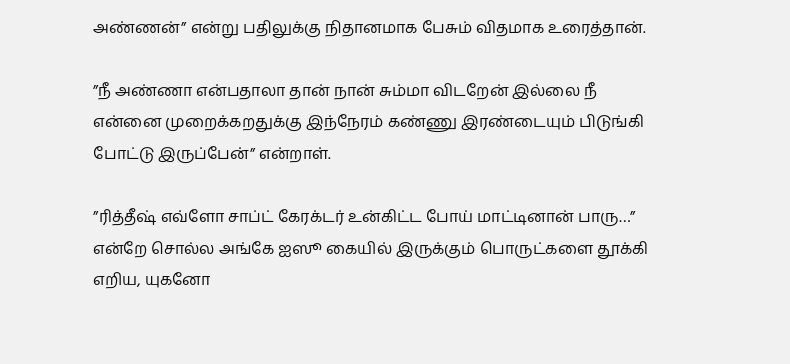அண்ணன்” என்று பதிலுக்கு நிதானமாக பேசும் விதமாக உரைத்தான்.

”நீ அண்ணா என்பதாலா தான் நான் சும்மா விடறேன் இல்லை நீ என்னை முறைக்கறதுக்கு இந்நேரம் கண்ணு இரண்டையும் பிடுங்கி போட்டு இருப்பேன்” என்றாள்.

”ரித்தீஷ் எவ்ளோ சாப்ட் கேரக்டர் உன்கிட்ட போய் மாட்டினான் பாரு…” என்றே சொல்ல அங்கே ஐஸூ கையில் இருக்கும் பொருட்களை தூக்கி எறிய, யுகனோ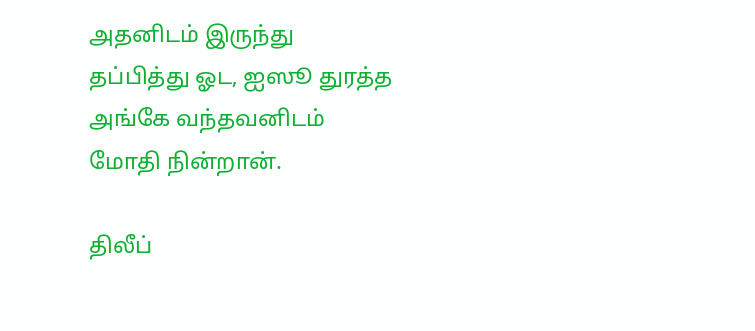அதனிடம் இருந்து தப்பித்து ஓட, ஐஸூ துரத்த அங்கே வந்தவனிடம் மோதி நின்றான்.

திலீப்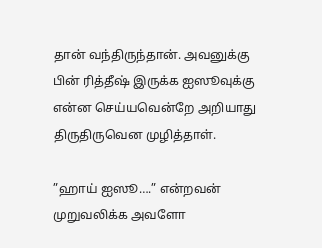தான் வந்திருந்தான். அவனுக்கு பின் ரித்தீஷ் இருக்க ஐஸூவுக்கு என்ன செய்யவென்றே அறியாது திருதிருவென முழித்தாள்.

”ஹாய் ஐஸூ….” என்றவன் முறுவலிக்க அவளோ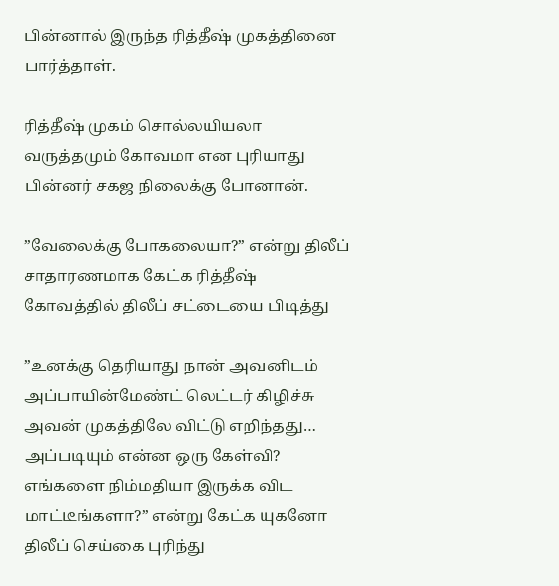பின்னால் இருந்த ரித்தீஷ் முகத்தினை பார்த்தாள்.

ரித்தீஷ் முகம் சொல்லயியலா வருத்தமும் கோவமா என புரியாது பின்னர் சகஜ நிலைக்கு போனான்.

”வேலைக்கு போகலையா?” என்று திலீப் சாதாரணமாக கேட்க ரித்தீஷ் கோவத்தில் திலீப் சட்டையை பிடித்து

”உனக்கு தெரியாது நான் அவனிடம் அப்பாயின்மேண்ட் லெட்டர் கிழிச்சு அவன் முகத்திலே விட்டு எறிந்தது… அப்படியும் என்ன ஒரு கேள்வி? எங்களை நிம்மதியா இருக்க விட மாட்டீங்களா?” என்று கேட்க யுகனோ திலீப் செய்கை புரிந்து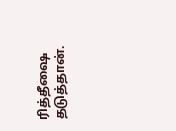ரித்தீஷை தடுத்தான்.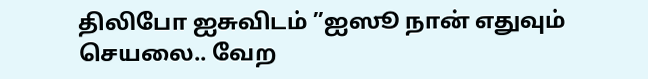திலிபோ ஐசுவிடம் ”ஐஸூ நான் எதுவும் செயலை.. வேற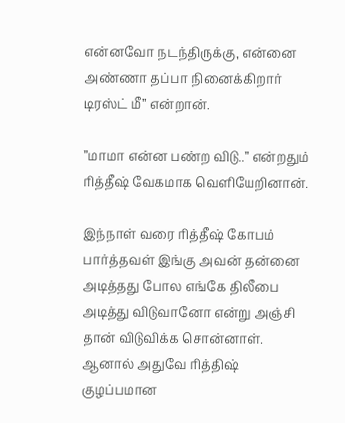என்னவோ நடந்திருக்கு, என்னை அண்ணா தப்பா நினைக்கிறார் டிரஸ்ட் மீ” என்றான்.

”மாமா என்ன பண்ற விடு..” என்றதும் ரித்தீஷ் வேகமாக வெளியேறினான்.

இந்நாள் வரை ரித்தீஷ் கோபம் பார்த்தவள் இங்கு அவன் தன்னை அடித்தது போல எங்கே திலீபை அடித்து விடுவானோ என்று அஞ்சி தான் விடுவிக்க சொன்னாள். ஆனால் அதுவே ரித்திஷ் குழப்பமான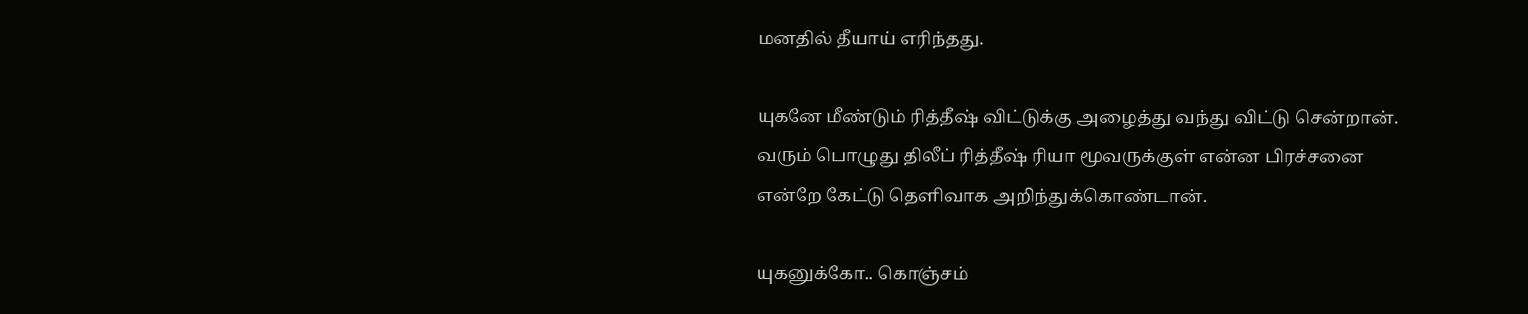மனதில் தீயாய் எரிந்தது.

யுகனே மீண்டும் ரித்தீஷ் விட்டுக்கு அழைத்து வந்து விட்டு சென்றான். வரும் பொழுது திலீப் ரித்தீஷ் ரியா மூவருக்குள் என்ன பிரச்சனை என்றே கேட்டு தெளிவாக அறிந்துக்கொண்டான்.

யுகனுக்கோ.. கொஞ்சம்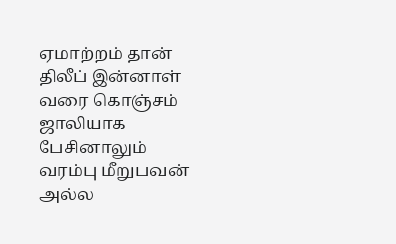ஏமாற்றம் தான் திலீப் இன்னாள் வரை கொஞ்சம் ஜாலியாக பேசினாலும் வரம்பு மீறுபவன் அல்ல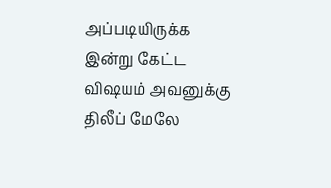அப்படியிருக்க இன்று கேட்ட விஷயம் அவனுக்கு திலீப் மேலே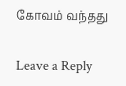கோவம் வந்தது

Leave a Reply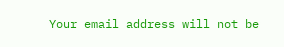Your email address will not be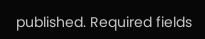published. Required fields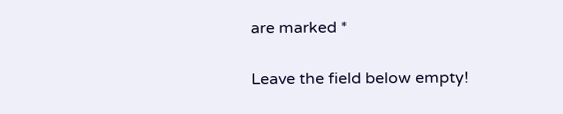are marked *

Leave the field below empty!